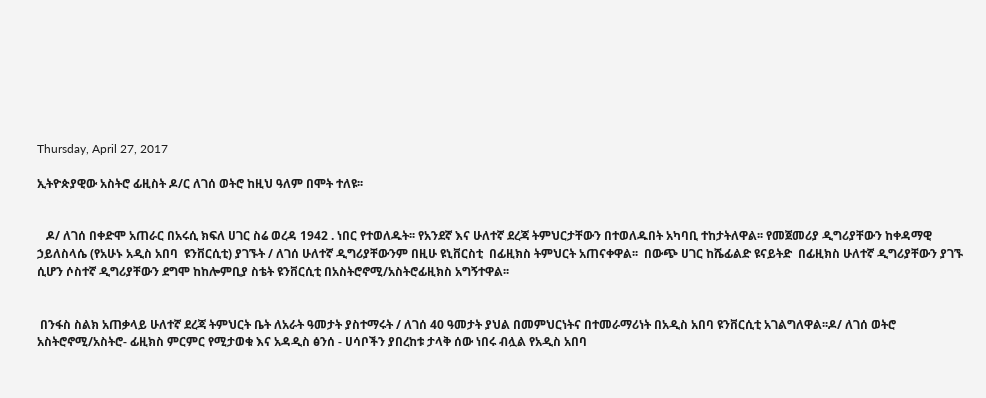Thursday, April 27, 2017

ኢትዮጵያዊው አስትሮ ፊዚስት ዶ/ር ለገሰ ወትሮ ከዚህ ዓለም በሞት ተለዩ፡፡


   ዶ/ ለገሰ በቀድሞ አጠራር በአሩሲ ክፍለ ሀገር ስሬ ወረዳ 1942 . ነበር የተወለዱት፡፡ የአንደኛ እና ሁለተኛ ደረጃ ትምህርታቸውን በተወለዱበት አካባቢ ተከታትለዋል፡፡ የመጀመሪያ ዲግሪያቸውን ከቀዳማዊ ኃይለስላሴ (የአሁኑ አዲስ አበባ  ዩንቨርሲቲ) ያገኙት / ለገሰ ሁለተኛ ዲግሪያቸውንም በዚሁ ዩኒቨርስቲ  በፊዚክስ ትምህርት አጠናቀዋል፡፡  በውጭ ሀገር ከሼፊልድ ዩናይትድ  በፊዚክስ ሁለተኛ ዲግሪያቸውን ያገኙ ሲሆን ሶስተኛ ዲግሪያቸውን ደግሞ ከከሎምቢያ ስቴት ዩንቨርሲቲ በአስትሮኖሚ/አስትሮፊዚክስ አግኝተዋል፡፡


 በንፋስ ስልክ አጠቃላይ ሁለተኛ ደረጃ ትምህርት ቤት ለአራት ዓመታት ያስተማሩት / ለገሰ 40 ዓመታት ያህል በመምህርነትና በተመራማሪነት በአዲስ አበባ ዩንቨርሲቲ አገልግለዋል፡፡ዶ/ ለገሰ ወትሮ  አስትሮኖሚ/አስትሮ- ፊዚክስ ምርምር የሚታወቁ እና አዳዲስ ፅንሰ - ሀሳቦችን ያበረከቱ ታላቅ ሰው ነበሩ ብሏል የአዲስ አበባ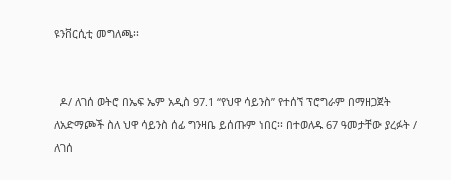ዩንቨርሲቲ መግለጫ፡፡


  ዶ/ ለገሰ ወትሮ በኤፍ ኤም አዲስ 97.1 “የህዋ ሳይንስ” የተሰኘ ፕሮግራም በማዘጋጀት ለአድማጮች ስለ ህዋ ሳይንስ ሰፊ ግንዛቤ ይሰጡም ነበር፡፡ በተወለዱ 67 ዓመታቸው ያረፉት / ለገሰ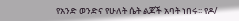የአንድ ወንድና የሁለት ሴት ልጆች አባት ነበሩ፡፡ የዶ/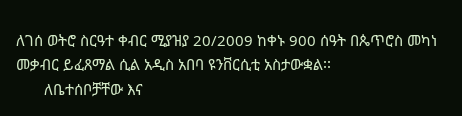ለገሰ ወትሮ ስርዓተ ቀብር ሚያዝያ 20/2009 ከቀኑ 900 ሰዓት በጴጥሮስ መካነ መቃብር ይፈጸማል ሲል አዲስ አበባ ዩንቨርሲቲ አስታውቋል፡፡
       ለቤተሰቦቻቸው እና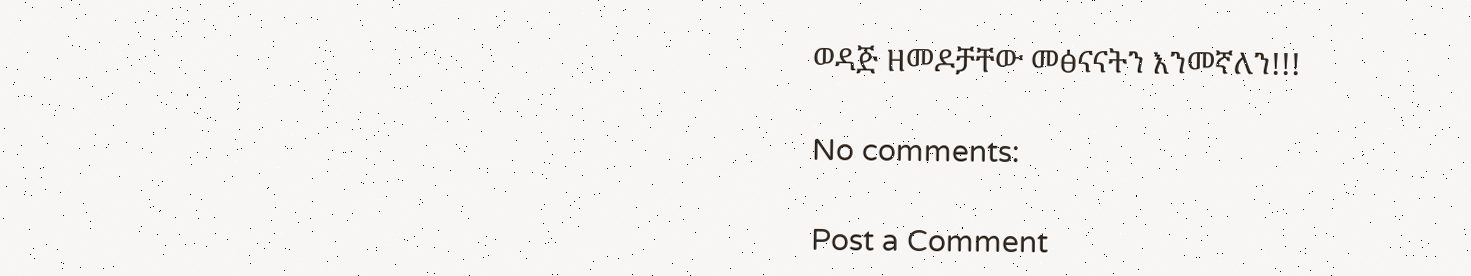ወዳጅ ዘመዶቻቸው መፅናናትን እንመኛለን!!!

No comments:

Post a Comment